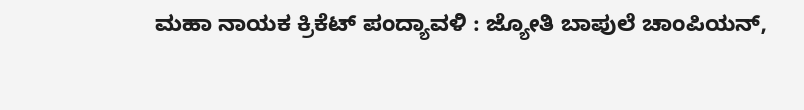ಮಹಾ ನಾಯಕ ಕ್ರಿಕೆಟ್ ಪಂದ್ಯಾವಳಿ : ಜ್ಯೋತಿ ಬಾಪುಲೆ ಚಾಂಪಿಯನ್,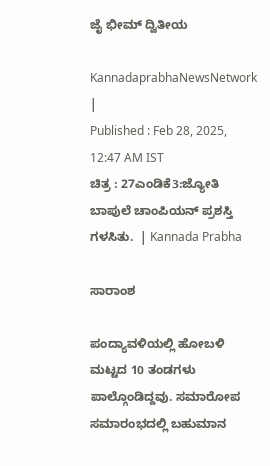ಜೈ ಭೀಮ್ ದ್ವಿತೀಯ

KannadaprabhaNewsNetwork |
Published : Feb 28, 2025, 12:47 AM IST
ಚಿತ್ರ : 27ಎಂಡಿಕೆ3:ಜ್ಯೋತಿ ಬಾಪುಲೆ ಚಾಂಪಿಯನ್ ಪ್ರಶಸ್ತಿ ಗಳಸಿತು.  | Kannada Prabha

ಸಾರಾಂಶ

ಪಂದ್ಯಾವಳಿಯಲ್ಲಿ ಹೋಬಳಿ ಮಟ್ಟದ 10 ತಂಡಗಳು ಪಾಲ್ಗೊಂಡಿದ್ದವು. ಸಮಾರೋಪ ಸಮಾರಂಭದಲ್ಲಿ ಬಹುಮಾನ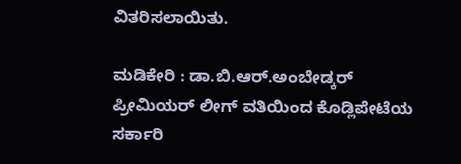ವಿತರಿಸಲಾಯಿತು.

ಮಡಿಕೇರಿ : ಡಾ.ಬಿ.ಆರ್.ಅಂಬೇಡ್ಕರ್ ಪ್ರೀಮಿಯರ್ ಲೀಗ್ ವತಿಯಿಂದ ಕೊಡ್ಲಿಪೇಟೆಯ ಸರ್ಕಾರಿ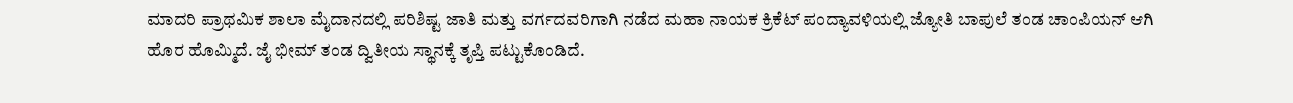ಮಾದರಿ ಪ್ರಾಥಮಿಕ ಶಾಲಾ ಮೈದಾನದಲ್ಲಿ ಪರಿಶಿಷ್ಟ ಜಾತಿ ಮತ್ತು ವರ್ಗದವರಿಗಾಗಿ ನಡೆದ ಮಹಾ ನಾಯಕ ಕ್ರಿಕೆಟ್ ಪಂದ್ಯಾವಳಿಯಲ್ಲಿ ಜ್ಯೋತಿ ಬಾಪುಲೆ ತಂಡ ಚಾಂಪಿಯನ್ ಆಗಿ ಹೊರ ಹೊಮ್ಮಿದೆ. ಜೈ ಭೀಮ್ ತಂಡ ದ್ವಿತೀಯ ಸ್ಥಾನಕ್ಕೆ ತೃಪ್ತಿ ಪಟ್ಟುಕೊಂಡಿದೆ.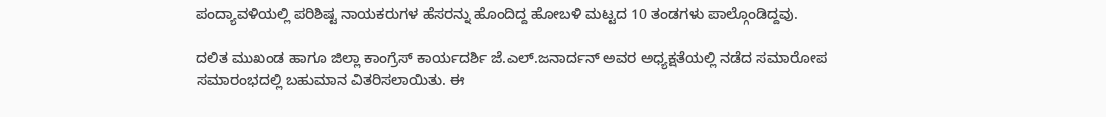ಪಂದ್ಯಾವಳಿಯಲ್ಲಿ ಪರಿಶಿಷ್ಟ ನಾಯಕರುಗಳ ಹೆಸರನ್ನು ಹೊಂದಿದ್ದ ಹೋಬಳಿ ಮಟ್ಟದ 10 ತಂಡಗಳು ಪಾಲ್ಗೊಂಡಿದ್ದವು.

ದಲಿತ ಮುಖಂಡ ಹಾಗೂ ಜಿಲ್ಲಾ ಕಾಂಗ್ರೆಸ್ ಕಾರ್ಯದರ್ಶಿ ಜೆ.ಎಲ್.ಜನಾರ್ದನ್ ಅವರ ಅಧ್ಯಕ್ಷತೆಯಲ್ಲಿ ನಡೆದ ಸಮಾರೋಪ ಸಮಾರಂಭದಲ್ಲಿ ಬಹುಮಾನ ವಿತರಿಸಲಾಯಿತು. ಈ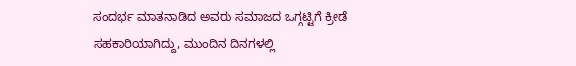ಸಂದರ್ಭ ಮಾತನಾಡಿದ ಅವರು ಸಮಾಜದ ಒಗ್ಗಟ್ಟಿಗೆ ಕ್ರೀಡೆ ಸಹಕಾರಿಯಾಗಿದ್ದು, ಮುಂದಿನ ದಿನಗಳಲ್ಲಿ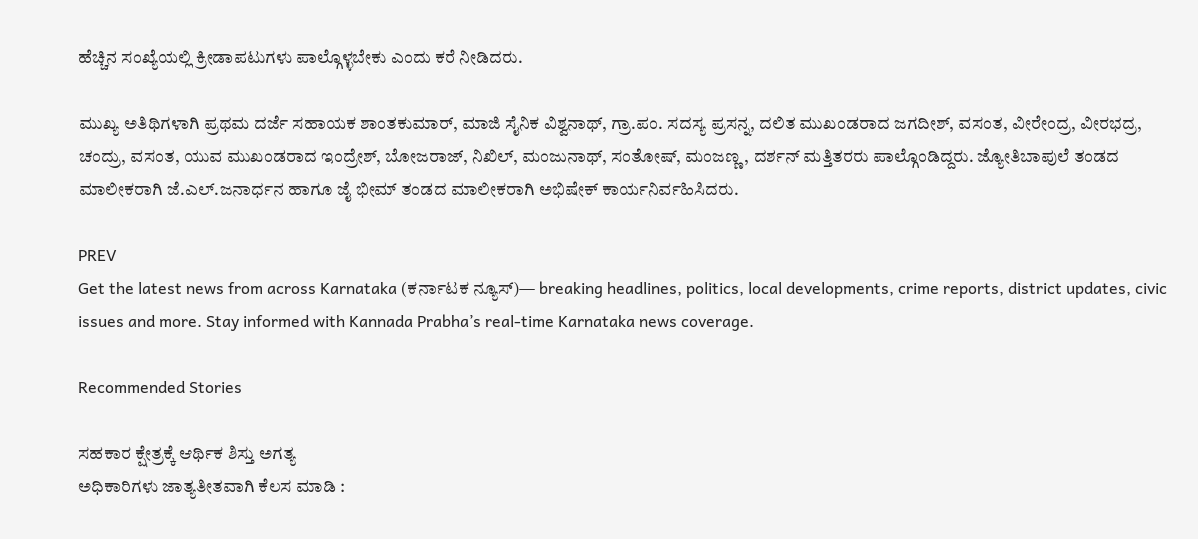ಹೆಚ್ಚಿನ ಸಂಖ್ಯೆಯಲ್ಲಿ ಕ್ರೀಡಾಪಟುಗಳು ಪಾಲ್ಗೊಳ್ಳಬೇಕು ಎಂದು ಕರೆ ನೀಡಿದರು.

ಮುಖ್ಯ ಅತಿಥಿಗಳಾಗಿ ಪ್ರಥಮ ದರ್ಜೆ ಸಹಾಯಕ ಶಾಂತಕುಮಾರ್, ಮಾಜಿ ಸೈನಿಕ ವಿಶ್ವನಾಥ್, ಗ್ರಾ.ಪಂ. ಸದಸ್ಯ ಪ್ರಸನ್ನ, ದಲಿತ ಮುಖಂಡರಾದ ಜಗದೀಶ್, ವಸಂತ, ವೀರೇಂದ್ರ, ವೀರಭದ್ರ, ಚಂದ್ರು, ವಸಂತ, ಯುವ ಮುಖಂಡರಾದ ಇಂದ್ರೇಶ್, ಬೋಜರಾಜ್, ನಿಖಿಲ್, ಮಂಜುನಾಥ್, ಸಂತೋಷ್, ಮಂಜಣ್ಣ, ದರ್ಶನ್ ಮತ್ತಿತರರು ಪಾಲ್ಗೊಂಡಿದ್ದರು. ಜ್ಯೋತಿಬಾಪುಲೆ ತಂಡದ ಮಾಲೀಕರಾಗಿ ಜೆ.ಎಲ್.ಜನಾರ್ಧನ ಹಾಗೂ ಜೈ ಭೀಮ್ ತಂಡದ ಮಾಲೀಕರಾಗಿ ಅಭಿಷೇಕ್ ಕಾರ್ಯನಿರ್ವಹಿಸಿದರು.

PREV
Get the latest news from across Karnataka (ಕರ್ನಾಟಕ ನ್ಯೂಸ್)— breaking headlines, politics, local developments, crime reports, district updates, civic issues and more. Stay informed with Kannada Prabha’s real‑time Karnataka news coverage.

Recommended Stories

ಸಹಕಾರ ಕ್ಷೇತ್ರಕ್ಕೆ ಆರ್ಥಿಕ ಶಿಸ್ತು ಅಗತ್ಯ
ಅಧಿಕಾರಿಗಳು ಜಾತ್ಯತೀತವಾಗಿ ಕೆಲಸ ಮಾಡಿ :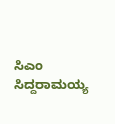ಸಿಎಂ ಸಿದ್ದರಾಮಯ್ಯ